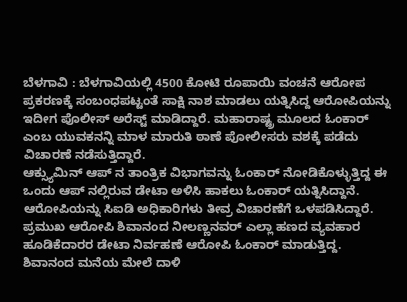ಬೆಳಗಾವಿ : ಬೆಳಗಾವಿಯಲ್ಲಿ 4500 ಕೋಟಿ ರೂಪಾಯಿ ವಂಚನೆ ಆರೋಪ ಪ್ರಕರಣಕ್ಕೆ ಸಂಬಂಧಪಟ್ಟಂತೆ ಸಾಕ್ಷಿ ನಾಶ ಮಾಡಲು ಯತ್ನಿಸಿದ್ದ ಆರೋಪಿಯನ್ನು ಇದೀಗ ಪೊಲೀಸ್ ಅರೆಸ್ಟ್ ಮಾಡಿದ್ದಾರೆ. ಮಹಾರಾಷ್ಟ್ರ ಮೂಲದ ಓಂಕಾರ್ ಎಂಬ ಯುವಕನನ್ನಿ ಮಾಳ ಮಾರುತಿ ಠಾಣೆ ಪೋಲೀಸರು ವಶಕ್ಕೆ ಪಡೆದು ವಿಚಾರಣೆ ನಡೆಸುತ್ತಿದ್ದಾರೆ.
ಆಕ್ಸ್ಯುಮಿನ್ ಆಪ್ ನ ತಾಂತ್ರಿಕ ವಿಭಾಗವನ್ನು ಓಂಕಾರ್ ನೋಡಿಕೊಳ್ಳುತ್ತಿದ್ದ ಈ ಒಂದು ಆಪ್ ನಲ್ಲಿರುವ ಡೇಟಾ ಅಳಿಸಿ ಹಾಕಲು ಓಂಕಾರ್ ಯತ್ನಿಸಿದ್ದಾನೆ. ಆರೋಪಿಯನ್ನು ಸಿಐಡಿ ಅಧಿಕಾರಿಗಳು ತೀವ್ರ ವಿಚಾರಣೆಗೆ ಒಳಪಡಿಸಿದ್ದಾರೆ. ಪ್ರಮುಖ ಆರೋಪಿ ಶಿವಾನಂದ ನೀಲಣ್ಣನವರ್ ಎಲ್ಲಾ ಹಣದ ವ್ಯವಹಾರ ಹೂಡಿಕೆದಾರರ ಡೇಟಾ ನಿರ್ವಹಣೆ ಆರೋಪಿ ಓಂಕಾರ್ ಮಾಡುತ್ತಿದ್ದ. ಶಿವಾನಂದ ಮನೆಯ ಮೇಲೆ ದಾಳಿ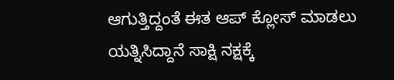ಆಗುತ್ತಿದ್ದಂತೆ ಈತ ಆಪ್ ಕ್ಲೋಸ್ ಮಾಡಲು ಯತ್ನಿಸಿದ್ದಾನೆ ಸಾಕ್ಷಿ ನಕ್ಷಕ್ಕೆ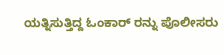ಯತ್ನಿಸುತ್ತಿದ್ದ ಓಂಕಾರ್ ರನ್ನು ಪೊಲೀಸರು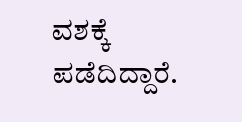ವಶಕ್ಕೆ ಪಡೆದಿದ್ದಾರೆ.